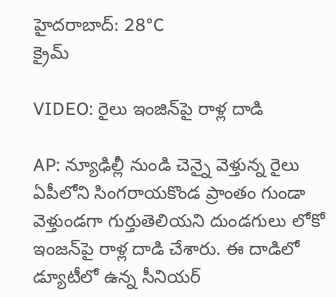హైదరాబాద్: 28°C
క్రైమ్

VIDEO: రైలు ఇంజిన్‌పై రాళ్ల దాడి

AP: న్యూఢిల్లీ నుండి చెన్నై వెళ్తున్న రైలు ఏపీలోని సింగరాయకొండ ప్రాంతం గుండా వెళ్తుండగా గుర్తుతెలియని దుండగులు లోకో ఇంజన్‌పై రాళ్ల దాడి చేశారు. ఈ దాడిలో డ్యూటీలో ఉన్న సీనియర్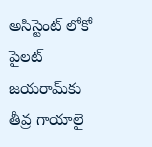అసిస్టెంట్ లోకో పైలట్ జయరామ్‌కు తీవ్ర గాయాలై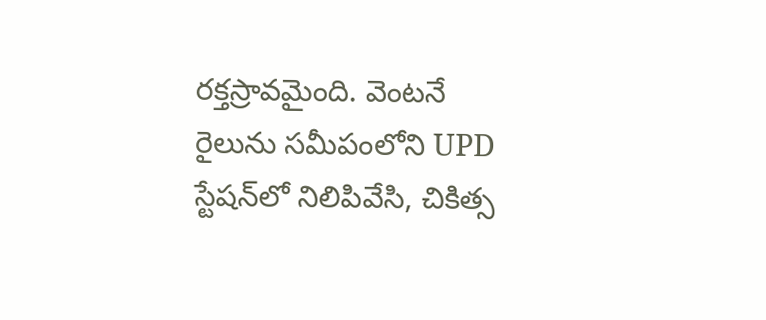రక్తస్రావమైంది. వెంటనే రైలును సమీపంలోని UPD స్టేషన్‌లో నిలిపివేసి, చికిత్స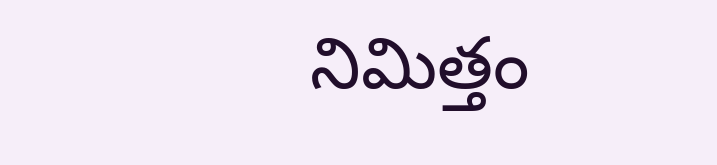నిమిత్తం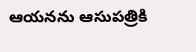ఆయనను ఆసుపత్రికి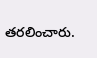తరలించారు.